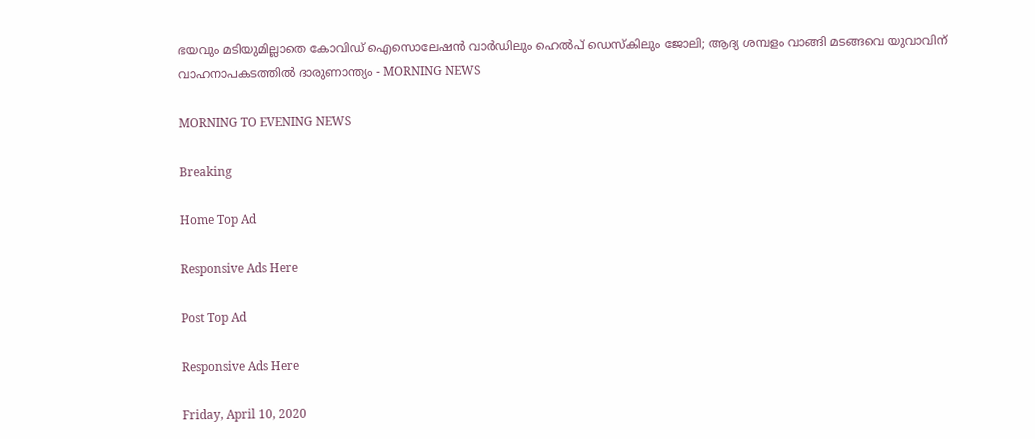ഭയവും മടിയുമില്ലാതെ കോവിഡ് ഐസൊലേഷന്‍ വാര്‍ഡിലും ഹെല്‍പ് ഡെസ്‌കിലും ജോലി; ആദ്യ ശമ്പളം വാങ്ങി മടങ്ങവെ യുവാവിന് വാഹനാപകടത്തില്‍ ദാരുണാന്ത്യം - MORNING NEWS

MORNING TO EVENING NEWS

Breaking

Home Top Ad

Responsive Ads Here

Post Top Ad

Responsive Ads Here

Friday, April 10, 2020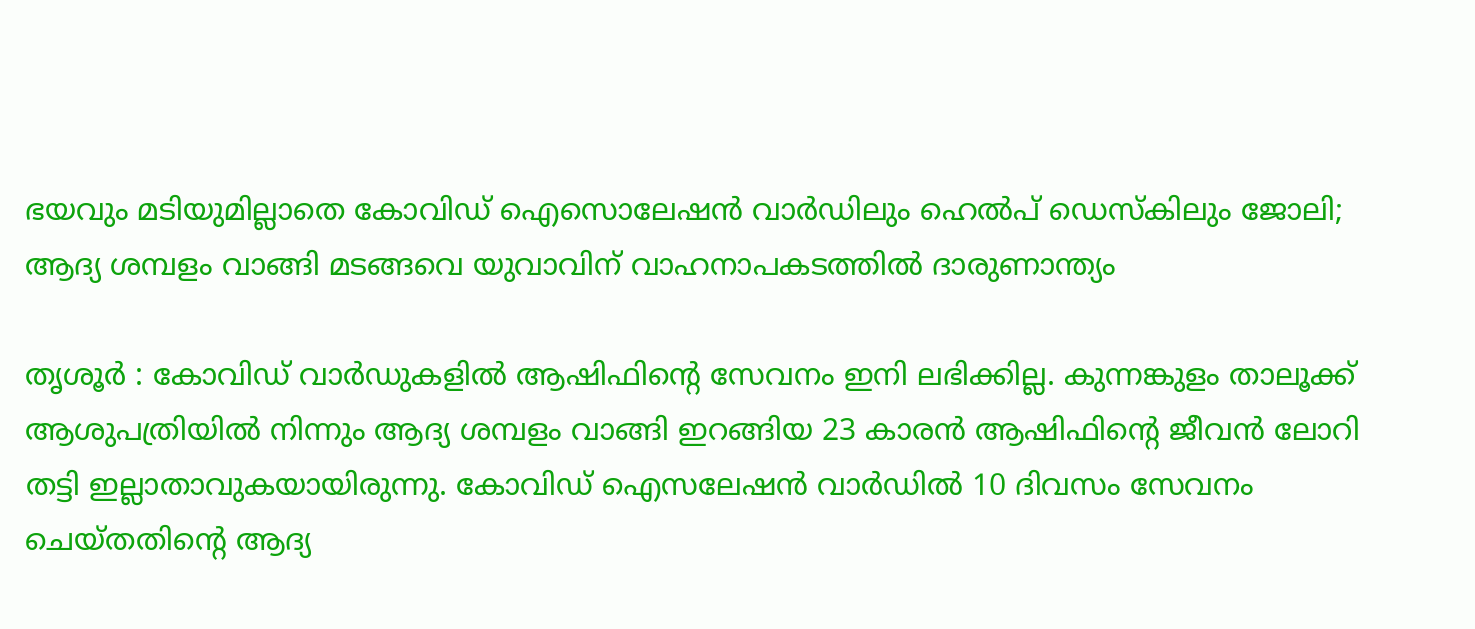ഭയവും മടിയുമില്ലാതെ കോവിഡ് ഐസൊലേഷന്‍ വാര്‍ഡിലും ഹെല്‍പ് ഡെസ്‌കിലും ജോലി; ആദ്യ ശമ്പളം വാങ്ങി മടങ്ങവെ യുവാവിന് വാഹനാപകടത്തില്‍ ദാരുണാന്ത്യം

തൃശൂര്‍ : കോവിഡ് വാര്‍ഡുകളില്‍ ആഷിഫിന്റെ സേവനം ഇനി ലഭിക്കില്ല. കുന്നങ്കുളം താലൂക്ക് ആശുപത്രിയില്‍ നിന്നും ആദ്യ ശമ്പളം വാങ്ങി ഇറങ്ങിയ 23 കാരന്‍ ആഷിഫിന്റെ ജീവന്‍ ലോറി തട്ടി ഇല്ലാതാവുകയായിരുന്നു. കോവിഡ് ഐസലേഷന്‍ വാര്‍ഡില്‍ 10 ദിവസം സേവനം ചെയ്തതിന്റെ ആദ്യ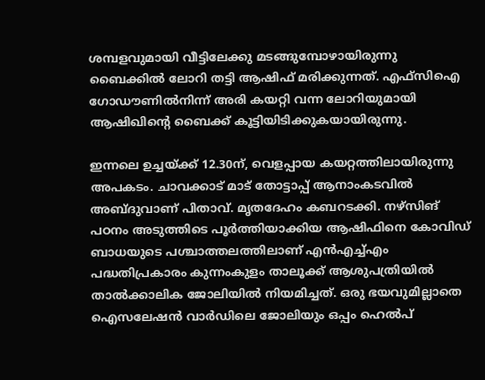ശമ്പളവുമായി വീട്ടിലേക്കു മടങ്ങുമ്പോഴായിരുന്നു ബൈക്കില്‍ ലോറി തട്ടി ആഷിഫ് മരിക്കുന്നത്. എഫ്‌സിഐ ഗോഡൗണില്‍നിന്ന് അരി കയറ്റി വന്ന ലോറിയുമായി ആഷിഖിന്റെ ബൈക്ക് കൂട്ടിയിടിക്കുകയായിരുന്നു.

ഇന്നലെ ഉച്ചയ്ക്ക് 12.30ന്, വെളപ്പായ കയറ്റത്തിലായിരുന്നു അപകടം. ചാവക്കാട് മാട് തോട്ടാപ്പ് ആനാംകടവില്‍ അബ്ദുവാണ് പിതാവ്. മൃതദേഹം കബറടക്കി. നഴ്‌സിങ് പഠനം അടുത്തിടെ പൂര്‍ത്തിയാക്കിയ ആഷിഫിനെ കോവിഡ് ബാധയുടെ പശ്ചാത്തലത്തിലാണ് എന്‍എച്ച്എം പദ്ധതിപ്രകാരം കുന്നംകുളം താലൂക്ക് ആശുപത്രിയില്‍ താല്‍ക്കാലിക ജോലിയില്‍ നിയമിച്ചത്. ഒരു ഭയവുമില്ലാതെ ഐസലേഷന്‍ വാര്‍ഡിലെ ജോലിയും ഒപ്പം ഹെല്‍പ്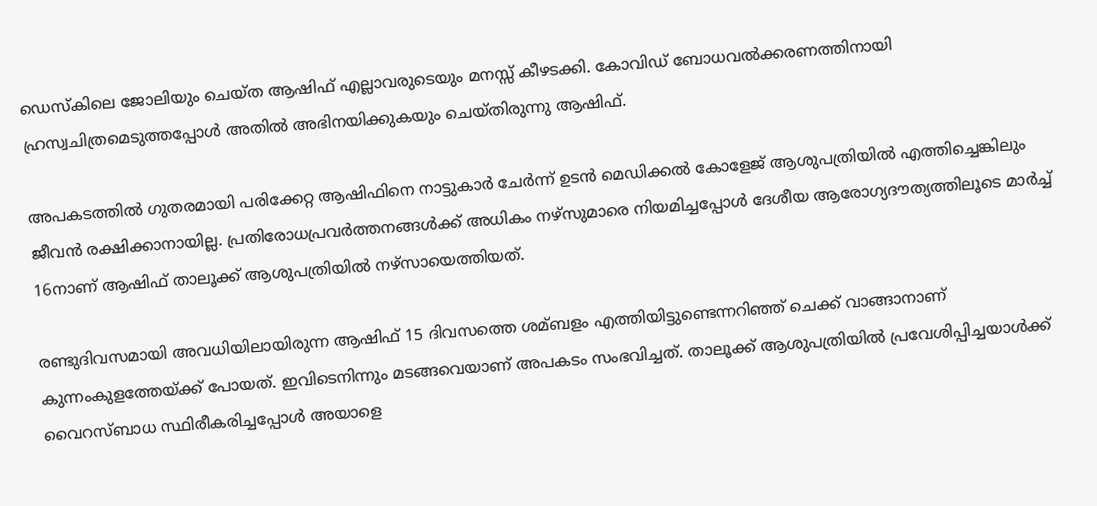ഡെസ്‌കിലെ ജോലിയും ചെയ്ത ആഷിഫ് എല്ലാവരുടെയും മനസ്സ് കീഴടക്കി. കോവിഡ് ബോധവല്‍ക്കരണത്തിനായി ഹ്രസ്വചിത്രമെടുത്തപ്പോള്‍ അതില്‍ അഭിനയിക്കുകയും ചെയ്തിരുന്നു ആഷിഫ്.

അപകടത്തില്‍ ഗുതരമായി പരിക്കേറ്റ ആഷിഫിനെ നാട്ടുകാര്‍ ചേര്‍ന്ന് ഉടന്‍ മെഡിക്കല്‍ കോളേജ് ആശുപത്രിയില്‍ എത്തിച്ചെങ്കിലും ജീവന്‍ രക്ഷിക്കാനായില്ല. പ്രതിരോധപ്രവര്‍ത്തനങ്ങള്‍ക്ക് അധികം നഴ്‌സുമാരെ നിയമിച്ചപ്പോള്‍ ദേശീയ ആരോഗ്യദൗത്യത്തിലൂടെ മാര്‍ച്ച് 16നാണ് ആഷിഫ് താലൂക്ക് ആശുപത്രിയില്‍ നഴ്‌സായെത്തിയത്.

രണ്ടുദിവസമായി അവധിയിലായിരുന്ന ആഷിഫ് 15 ദിവസത്തെ ശമ്ബളം എത്തിയിട്ടുണ്ടെന്നറിഞ്ഞ് ചെക്ക് വാങ്ങാനാണ് കുന്നംകുളത്തേയ്ക്ക് പോയത്. ഇവിടെനിന്നും മടങ്ങവെയാണ് അപകടം സംഭവിച്ചത്. താലൂക്ക് ആശുപത്രിയില്‍ പ്രവേശിപ്പിച്ചയാള്‍ക്ക് വൈറസ്ബാധ സ്ഥിരീകരിച്ചപ്പോള്‍ അയാളെ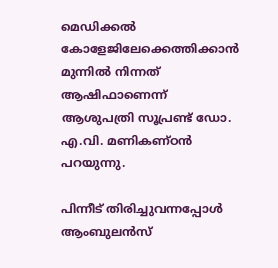മെഡിക്കല്‍ കോളേജിലേക്കെത്തിക്കാന്‍ മുന്നില്‍ നിന്നത് ആഷിഫാണെന്ന് ആശുപത്രി സൂപ്രണ്ട് ഡോ. എ.വി. മണികണ്ഠന്‍ പറയുന്നു.

പിന്നീട് തിരിച്ചുവന്നപ്പോള്‍ ആംബുലന്‍സ്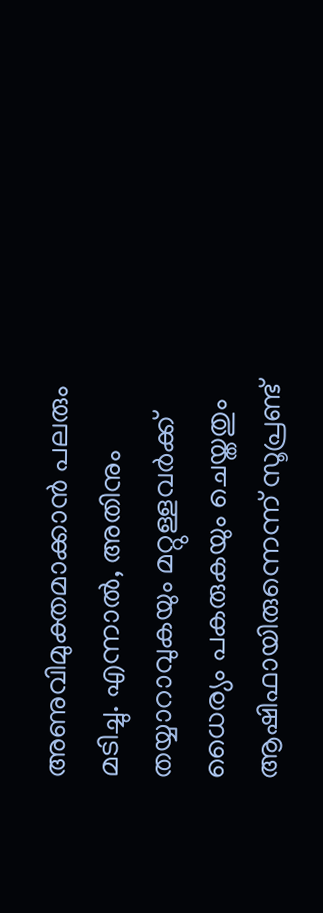അണുവിമുക്തമാക്കാന്‍ പലരും മടിച്ചു. എന്നാല്‍, അതിനും തയ്യാറാവുകയും മറ്റുള്ളവര്‍ക്ക് ധൈര്യം പകരുകയും ചെയ്തതും ആഷിഫായിരുന്നെന്ന് സൂപ്രണ്ട്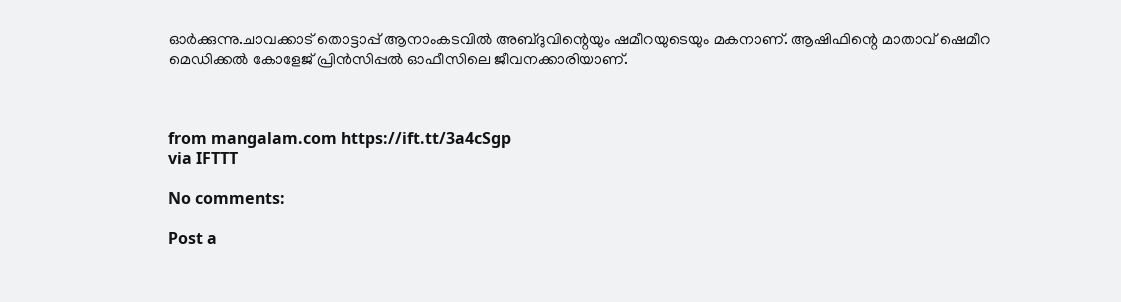ഓര്‍ക്കുന്നു.ചാവക്കാട് തൊട്ടാപ്പ് ആനാംകടവില്‍ അബ്ദുവിന്റെയും ഷമീറയുടെയും മകനാണ്. ആഷിഫിന്റെ മാതാവ് ഷെമീറ മെഡിക്കല്‍ കോളേജ് പ്രിന്‍സിപ്പല്‍ ഓഫീസിലെ ജീവനക്കാരിയാണ്.



from mangalam.com https://ift.tt/3a4cSgp
via IFTTT

No comments:

Post a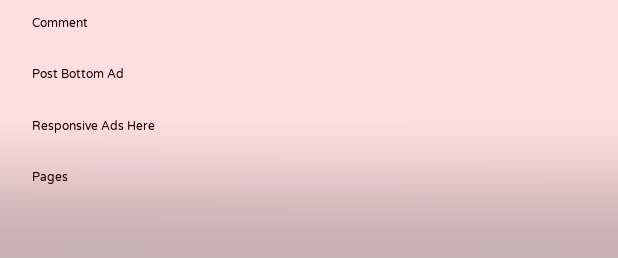Comment

Post Bottom Ad

Responsive Ads Here

Pages